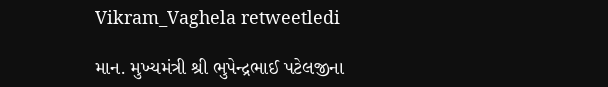Vikram_Vaghela retweetledi

માન. મુખ્યમંત્રી શ્રી ભુપેન્દ્રભાઈ પટેલજીના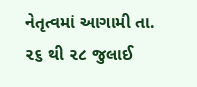નેતૃત્વમાં આગામી તા. ૨૬ થી ૨૮ જુલાઈ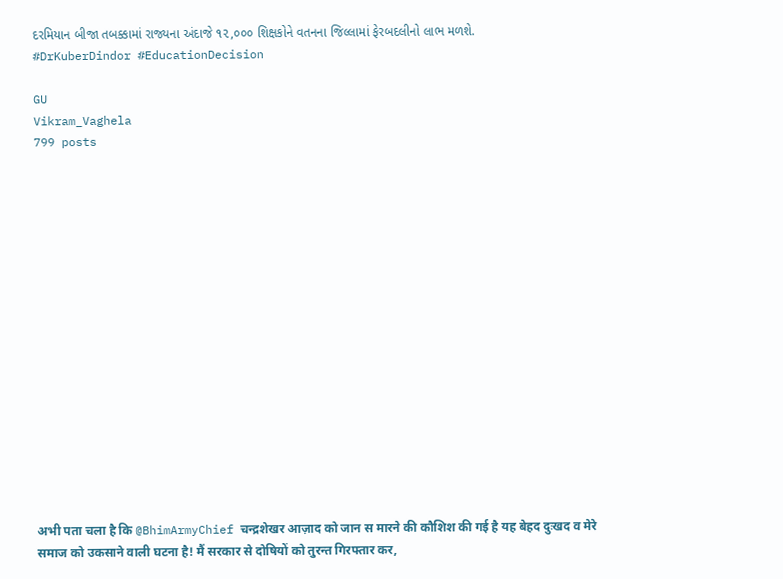દરમિયાન બીજા તબક્કામાં રાજ્યના અંદાજે ૧૨,૦૦૦ શિક્ષકોને વતનના જિલ્લામાં ફેરબદલીનો લાભ મળશે.
#DrKuberDindor #EducationDecision

GU
Vikram_Vaghela
799 posts

















अभी पता चला है कि @BhimArmyChief चन्द्रशेखर आज़ाद को जान स मारने की कौशिश की गई है यह बेहद दुःखद व मेरे समाज को उकसाने वाली घटना है! मैं सरकार से दोषियों को तुरन्त गिरफ्तार कर,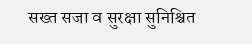सख्त सजा व सुरक्षा सुनिश्चित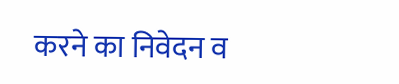करने का निवेदन व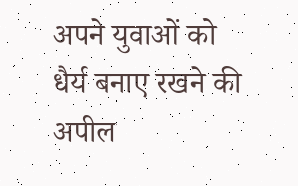अपने युवाओं को धैर्य बनाए रखने की अपील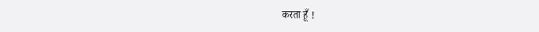करता हूँ !